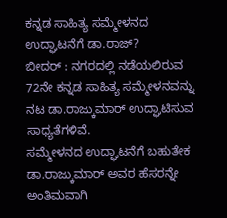ಕನ್ನಡ ಸಾಹಿತ್ಯ ಸಮ್ಮೇಳನದ ಉದ್ಘಾಟನೆಗೆ ಡಾ.ರಾಜ್?
ಬೀದರ್ : ನಗರದಲ್ಲಿ ನಡೆಯಲಿರುವ 72ನೇ ಕನ್ನಡ ಸಾಹಿತ್ಯ ಸಮ್ಮೇಳನವನ್ನು ನಟ ಡಾ.ರಾಜ್ಕುಮಾರ್ ಉದ್ಘಾಟಿಸುವ ಸಾಧ್ಯತೆಗಳಿವೆ.
ಸಮ್ಮೇಳನದ ಉದ್ಘಾಟನೆಗೆ ಬಹುತೇಕ ಡಾ.ರಾಜ್ಕುಮಾರ್ ಅವರ ಹೆಸರನ್ನೇ ಅಂತಿಮವಾಗಿ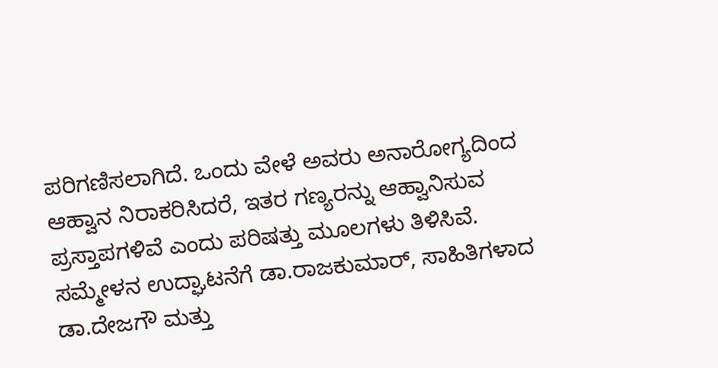ಪರಿಗಣಿಸಲಾಗಿದೆ. ಒಂದು ವೇಳೆ ಅವರು ಅನಾರೋಗ್ಯದಿಂದ ಆಹ್ವಾನ ನಿರಾಕರಿಸಿದರೆ, ಇತರ ಗಣ್ಯರನ್ನು ಆಹ್ವಾನಿಸುವ ಪ್ರಸ್ತಾಪಗಳಿವೆ ಎಂದು ಪರಿಷತ್ತು ಮೂಲಗಳು ತಿಳಿಸಿವೆ.
ಸಮ್ಮೇಳನ ಉದ್ಘಾಟನೆಗೆ ಡಾ.ರಾಜಕುಮಾರ್, ಸಾಹಿತಿಗಳಾದ ಡಾ.ದೇಜಗೌ ಮತ್ತು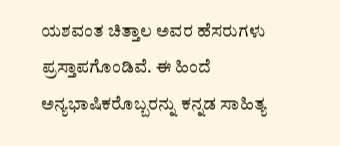ಯಶವಂತ ಚಿತ್ತಾಲ ಅವರ ಹೆಸರುಗಳು ಪ್ರಸ್ತಾಪಗೊಂಡಿವೆ. ಈ ಹಿಂದೆ ಅನ್ಯಭಾಷಿಕರೊಬ್ಬರನ್ನು ಕನ್ನಡ ಸಾಹಿತ್ಯ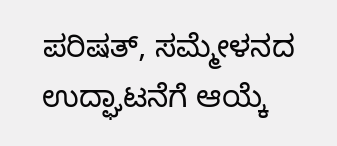ಪರಿಷತ್, ಸಮ್ಮೇಳನದ ಉದ್ಘಾಟನೆಗೆ ಆಯ್ಕೆ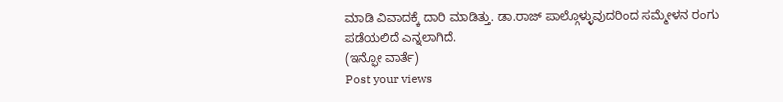ಮಾಡಿ ವಿವಾದಕ್ಕೆ ದಾರಿ ಮಾಡಿತ್ತು. ಡಾ.ರಾಜ್ ಪಾಲ್ಗೊಳ್ಳುವುದರಿಂದ ಸಮ್ಮೇಳನ ರಂಗು ಪಡೆಯಲಿದೆ ಎನ್ನಲಾಗಿದೆ.
(ಇನ್ಫೋ ವಾರ್ತೆ)
Post your views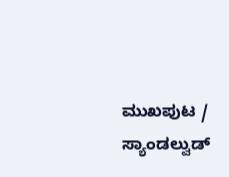ಮುಖಪುಟ / ಸ್ಯಾಂಡಲ್ವುಡ್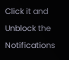Click it and Unblock the Notifications